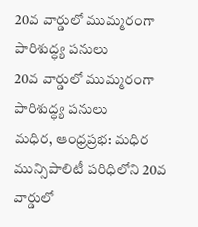20వ వార్డులో ముమ్మరంగా పారిశుద్ధ్య పనులు
20వ వార్డులో ముమ్మరంగా పారిశుద్ధ్య పనులు
మధిర, ఆంధ్రప్రభ: మధిర మున్సిపాలిటీ పరిధిలోని 20వ వార్డులో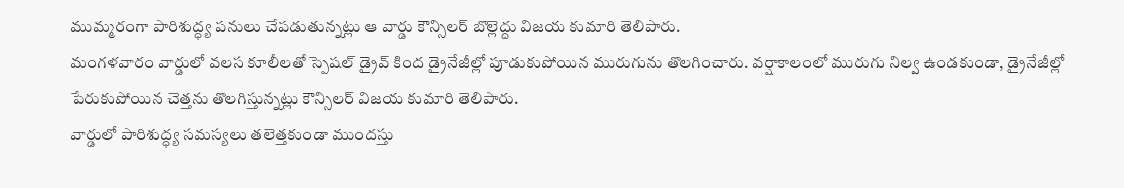ముమ్మరంగా పారిశుద్ధ్య పనులు చేపడుతున్నట్లు ఆ వార్డు కౌన్సిలర్ బొల్లెద్దు విజయ కుమారి తెలిపారు.
మంగళవారం వార్డులో వలస కూలీలతో స్పెషల్ డ్రైవ్ కింద డ్రైనేజీల్లో పూడుకుపోయిన మురుగును తొలగించారు. వర్షాకాలంలో మురుగు నిల్వ ఉండకుండా, డ్రైనేజీల్లో పేరుకుపోయిన చెత్తను తొలగిస్తున్నట్లు కౌన్సిలర్ విజయ కుమారి తెలిపారు.
వార్డులో పారిశుద్ధ్య సమస్యలు తలెత్తకుండా ముందస్తు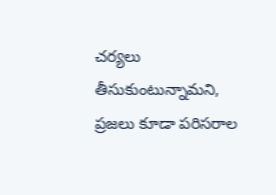చర్యలు తీసుకుంటున్నామని, ప్రజలు కూడా పరిసరాల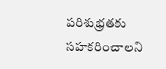పరిశుభ్రతకు సహకరించాలని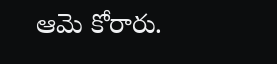ఆమె కోరారు.